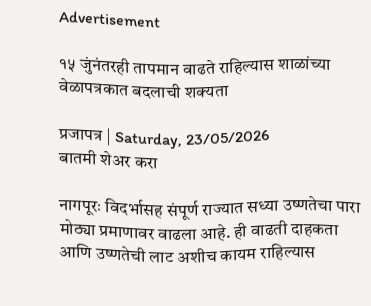Advertisement

१५ जुंनंतरही तापमान वाढते राहिल्यास शाळांच्या वेळापत्रकात बदलाची शक्यता

प्रजापत्र | Saturday, 23/05/2026
बातमी शेअर करा

नागपूरः विदर्भासह संपूर्ण राज्यात सध्या उष्णतेचा पारा मोठ्या प्रमाणावर वाढला आहे. ही वाढती दाहकता आणि उष्णतेची लाट अशीच कायम राहिल्यास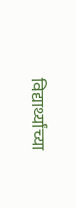विद्यार्थ्यांच्या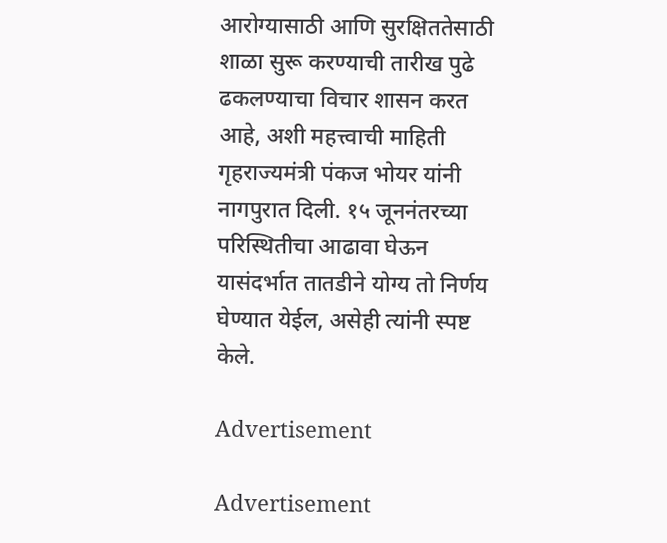आरोग्यासाठी आणि सुरक्षिततेसाठी शाळा सुरू करण्याची तारीख पुढे ढकलण्याचा विचार शासन करत आहे, अशी महत्त्वाची माहिती गृहराज्यमंत्री पंकज भोयर यांनी नागपुरात दिली. १५ जूननंतरच्या परिस्थितीचा आढावा घेऊन यासंदर्भात तातडीने योग्य तो निर्णय घेण्यात येईल, असेही त्यांनी स्पष्ट केले.

Advertisement

Advertisement